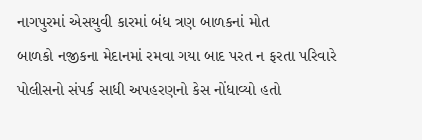નાગપુરમાં એસયુવી કારમાં બંધ ત્રણ બાળકનાં મોત
બાળકો નજીકના મેદાનમાં રમવા ગયા બાદ પરત ન ફરતા પરિવારે પોલીસનો સંપર્ક સાધી અપહરણનો કેસ નોંધાવ્યો હતો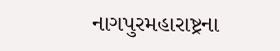નાગપુરમહારાષ્ટ્રના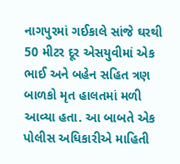નાગપુરમાં ગઈકાલે સાંજે ઘરથી 50 મીટર દૂર એસયુવીમાં એક ભાઈ અને બહેન સહિત ત્રણ બાળકો મૃત હાલતમાં મળી આવ્યા હતા. આ બાબતે એક પોલીસ અધિકારીએ માહિતી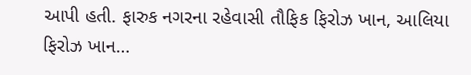આપી હતી. ફારુક નગરના રહેવાસી તૌફિક ફિરોઝ ખાન, આલિયા ફિરોઝ ખાન…